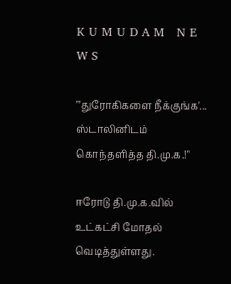K U M U D A M   N E W S

"'துரோகிகளை நீக்குங்க'... ஸ்டாலினிடம் கொந்தளித்த தி.மு.க.!"

ஈரோடு தி.மு.க.வில் உட்கட்சி மோதல் வெடித்துள்ளது.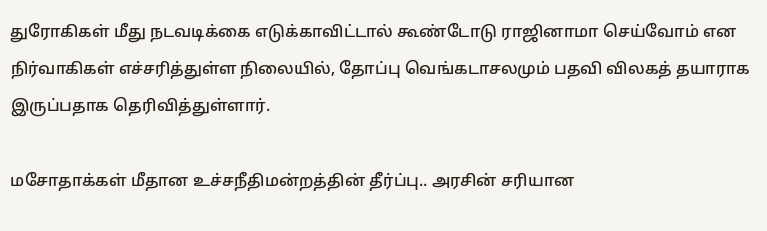துரோகிகள் மீது நடவடிக்கை எடுக்காவிட்டால் கூண்டோடு ராஜினாமா செய்வோம் என நிர்வாகிகள் எச்சரித்துள்ள நிலையில், தோப்பு வெங்கடாசலமும் பதவி விலகத் தயாராக இருப்பதாக தெரிவித்துள்ளார்.

மசோதாக்கள் மீதான உச்சநீதிமன்றத்தின் தீர்ப்பு.. அரசின் சரியான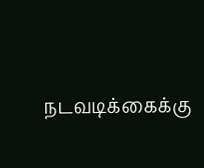நடவடிக்கைக்கு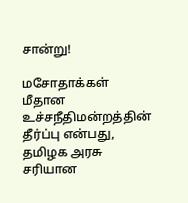சான்று!

மசோதாக்கள் மீதான உச்சநீதிமன்றத்தின் தீர்ப்பு என்பது, தமிழக அரசு சரியான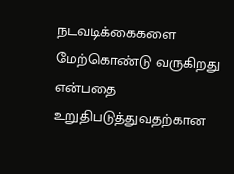நடவடிக்கைகளை மேற்கொண்டு வருகிறது என்பதை உறுதிபடுத்துவதற்கான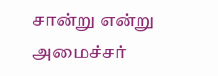சான்று என்று அமைச்சர்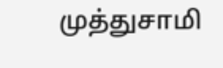முத்துசாமி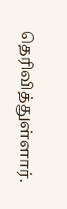தெரிவித்துள்ளார்.